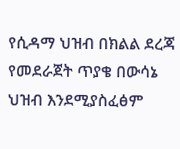የሲዳማ ህዝብ በክልል ደረጃ የመደራጀት ጥያቄ በውሳኔ ህዝብ እንደሚያስፈፅም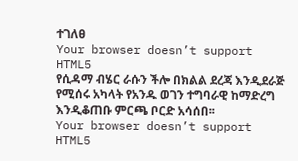ተገለፀ
Your browser doesn’t support HTML5
የሲዳማ ብሄር ራሱን ችሎ በክልል ደረጃ እንዲደራጅ የሚሰሩ አካላት የአንዱ ወገን ተግባራዊ ከማድረግ እንዲቆጠቡ ምርጫ ቦርድ አሳሰበ፡፡
Your browser doesn’t support HTML5